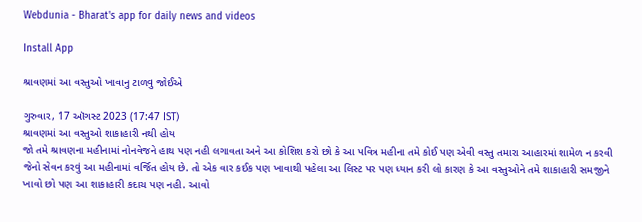Webdunia - Bharat's app for daily news and videos

Install App

શ્રાવણમાં આ વસ્તુઓ ખાવાનુ ટાળવુ જોઈએ

ગુરુવાર, 17 ઑગસ્ટ 2023 (17:47 IST)
શ્રાવણમાં આ વસ્તુઓ શાકાહારી નથી હોય
જો તમે શ્રાવણના મહીનામાં નોનવેજને હાથ પણ નહી લગાવતા અને આ કોશિશ કરો છો કે આ પવિત્ર મહીના તમે કોઈ પણ એવી વસ્તુ તમારા આહારમાં શામેળ ન કરવી જેનો સેવન કરવું આ મહીનામાં વર્જિત હોય છે. તો એક વાર કઈક પણ ખાવાથી પહેલા આ લિસ્ટ પર પણ ધ્યાન કરી લો કારણ કે આ વસ્તુઓને તમે શાકાહારી સમજીને ખાવો છો પણ આ શાકાહારી કદાચ પણ નહી. આવો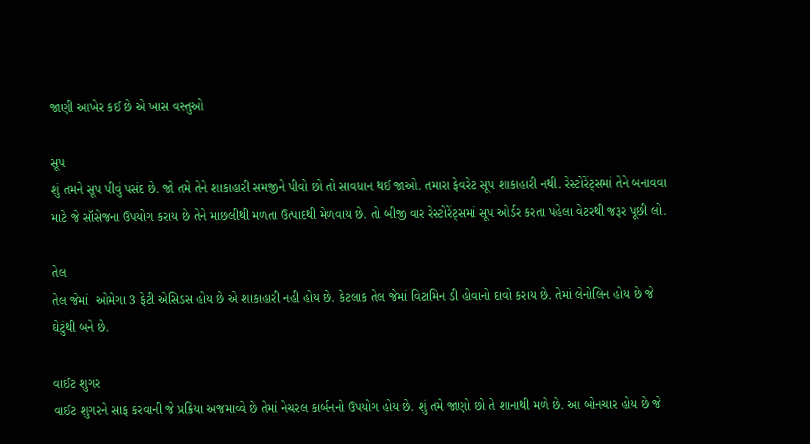જાણી આખેર કઈ છે એ ખાસ વસ્તુઓ

સૂપ
શું તમને સૂપ પીવું પસંદ છે. જો તમે તેને શાકાહારી સમજીને પીવો છો તો સાવધાન થઈ જાઓ. તમારા ફેવરેટ સૂપ શાકાહારી નથી. રેસ્ટોરેંટ્સમાં તેને બનાવવા માટે જે સૉસેજના ઉપયોગ કરાય છે તેને માછલીથી મળતા ઉત્પાદથી મેળવાય છે. તો બીજી વાર રેસ્ટોરેંટ્સમાં સૂપ ઓર્ડર કરતા પહેલા વેટરથી જરૂર પૂછી લો.

તેલ
તેલ જેમાં  ઓમેગા 3 ફેટી એસિડસ હોય છે એ શાકાહારી નહી હોય છે. કેટલાક તેલ જેમાં વિટામિન ડી હોવાનો દાવો કરાય છે. તેમાં લેનોલિન હોય છે જે ઘેટુંથી બને છે.

વાઈટ શુગર
વાઈટ શુગરને સાફ કરવાની જે પ્રક્રિયા અજમાવ્વે છે તેમાં નેચરલ કાર્બનનો ઉપયોગ હોય છે. શું તમે જાણો છો તે શાનાથી મળે છે. આ બોનચાર હોય છે જે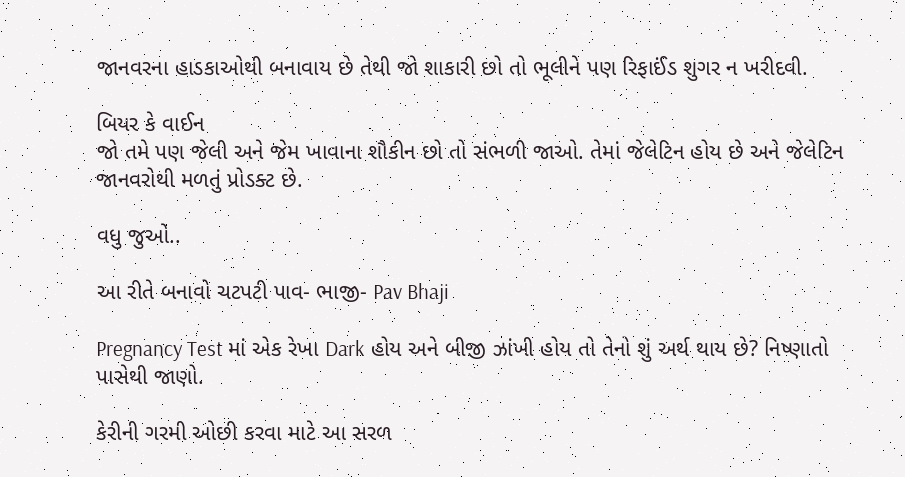જાનવરના હાડકાઓથી બનાવાય છે તેથી જો શાકારી છો તો ભૂલીને પણ રિફાઈંડ શુગર ન ખરીદવી.

બિયર કે વાઈન
જો તમે પણ જેલી અને જેમ ખાવાના શૌકીન છો તો સંભળી જાઓ. તેમાં જેલેટિન હોય છે અને જેલેટિન જાનવરોથી મળતું પ્રોડક્ટ છે.

વધુ જુઓ..

આ રીતે બનાવો ચટપટી પાવ- ભાજી- Pav Bhaji

Pregnancy Test માં એક રેખા Dark હોય અને બીજી ઝાંખી હોય તો તેનો શું અર્થ થાય છે? નિષ્ણાતો પાસેથી જાણો.

કેરીની ગરમી ઓછી કરવા માટે આ સરળ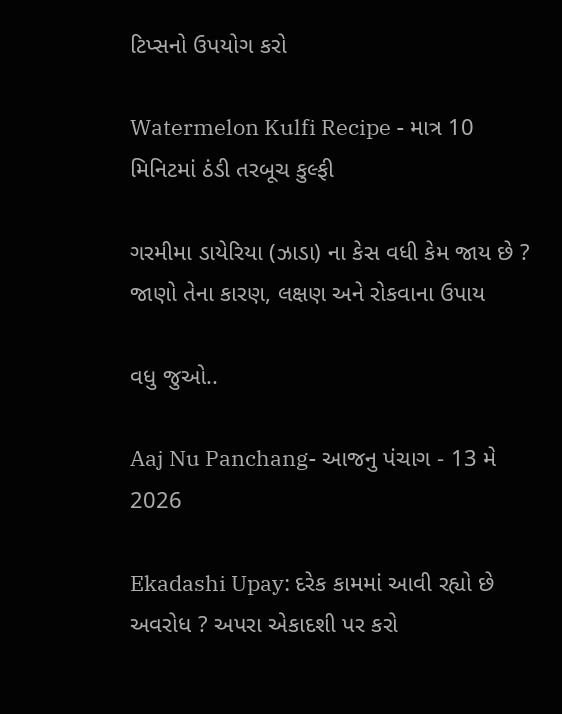ટિપ્સનો ઉપયોગ કરો

Watermelon Kulfi Recipe - માત્ર 10 મિનિટમાં ઠંડી તરબૂચ કુલ્ફી

ગરમીમા ડાયેરિયા (ઝાડા) ના કેસ વધી કેમ જાય છે ? જાણો તેના કારણ, લક્ષણ અને રોકવાના ઉપાય

વધુ જુઓ..

Aaj Nu Panchang- આજનુ પંચાગ - 13 મે 2026

Ekadashi Upay: દરેક કામમાં આવી રહ્યો છે અવરોધ ? અપરા એકાદશી પર કરો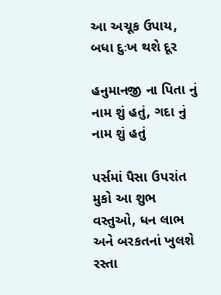આ અચૂક ઉપાય, બધા દુઃખ થશે દૂર

હનુમાનજી ના પિતા નું નામ શું હતું, ગદા નું નામ શું હતું

પર્સમાં પૈસા ઉપરાંત મુકો આ શુભ વસ્તુઓ, ધન લાભ અને બરકતનાં ખુલશે રસ્તા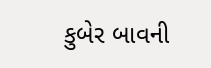કુબેર બાવની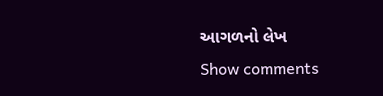આગળનો લેખ
Show comments